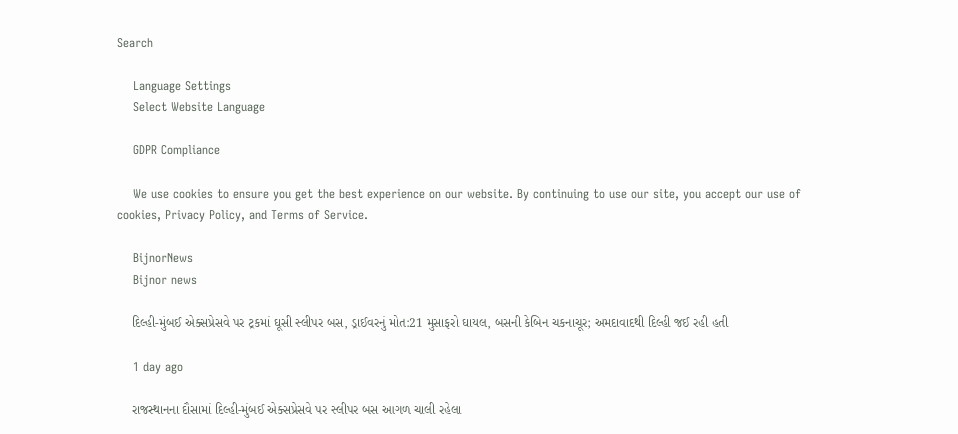Search

    Language Settings
    Select Website Language

    GDPR Compliance

    We use cookies to ensure you get the best experience on our website. By continuing to use our site, you accept our use of cookies, Privacy Policy, and Terms of Service.

    BijnorNews
    Bijnor news

    દિલ્હી-મુંબઈ એક્સપ્રેસવે પર ટ્રકમાં ઘૂસી સ્લીપર બસ, ડ્રાઈવરનું મોત:21 મુસાફરો ઘાયલ, બસની કેબિન ચકનાચૂર; અમદાવાદથી દિલ્હી જઈ રહી હતી

    1 day ago

    રાજસ્થાનના દૌસામાં દિલ્હી-મુંબઈ એક્સપ્રેસવે પર સ્લીપર બસ આગળ ચાલી રહેલા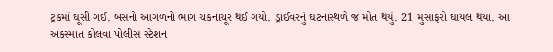ટ્રકમાં ઘૂસી ગઈ. બસનો આગળનો ભાગ ચકનાચૂર થઈ ગયો. ડ્રાઈવરનું ઘટનાસ્થળે જ મોત થયું. 21 મુસાફરો ઘાયલ થયા. આ અકસ્માત કોલવા પોલીસ સ્ટેશન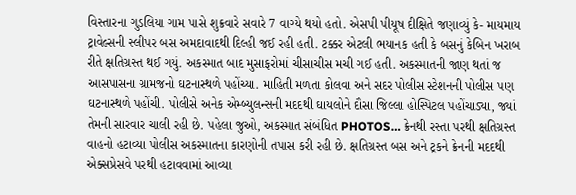વિસ્તારના ગુડલિયા ગામ પાસે શુક્રવારે સવારે 7 વાગ્યે થયો હતો. એસપી પીયૂષ દીક્ષિતે જણાવ્યું કે- માયમાય ટ્રાવેલ્સની સ્લીપર બસ અમદાવાદથી દિલ્હી જઈ રહી હતી. ટક્કર એટલી ભયાનક હતી કે બસનું કેબિન ખરાબ રીતે ક્ષતિગ્રસ્ત થઈ ગયું. અકસ્માત બાદ મુસાફરોમાં ચીસાચીસ મચી ગઈ હતી. અકસ્માતની જાણ થતાં જ આસપાસના ગ્રામજનો ઘટનાસ્થળે પહોંચ્યા. માહિતી મળતા કોલવા અને સદર પોલીસ સ્ટેશનની પોલીસ પણ ઘટનાસ્થળે પહોંચી. પોલીસે અનેક એમ્બ્યુલન્સની મદદથી ઘાયલોને દૌસા જિલ્લા હોસ્પિટલ પહોંચાડ્યા, જ્યાં તેમની સારવાર ચાલી રહી છે. પહેલા જુઓ, અકસ્માત સંબંધિત PHOTOS… ક્રેનથી રસ્તા પરથી ક્ષતિગ્રસ્ત વાહનો હટાવ્યા પોલીસ અકસ્માતના કારણોની તપાસ કરી રહી છે. ક્ષતિગ્રસ્ત બસ અને ટ્રકને ક્રેનની મદદથી એક્સપ્રેસવે પરથી હટાવવામાં આવ્યા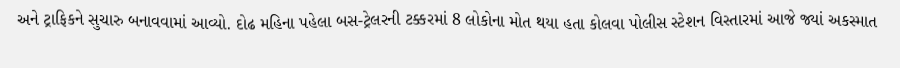અને ટ્રાફિકને સુચારુ બનાવવામાં આવ્યો. દોઢ મહિના પહેલા બસ-ટ્રેલરની ટક્કરમાં 8 લોકોના મોત થયા હતા કોલવા પોલીસ સ્ટેશન વિસ્તારમાં આજે જ્યાં અકસ્માત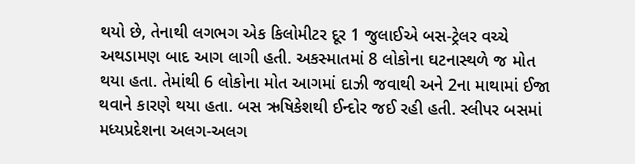થયો છે, તેનાથી લગભગ એક કિલોમીટર દૂર 1 જુલાઈએ બસ-ટ્રેલર વચ્ચે અથડામણ બાદ આગ લાગી હતી. અકસ્માતમાં 8 લોકોના ઘટનાસ્થળે જ મોત થયા હતા. તેમાંથી 6 લોકોના મોત આગમાં દાઝી જવાથી અને 2ના માથામાં ઈજા થવાને કારણે થયા હતા. બસ ઋષિકેશથી ઈન્દોર જઈ રહી હતી. સ્લીપર બસમાં મધ્યપ્રદેશના અલગ-અલગ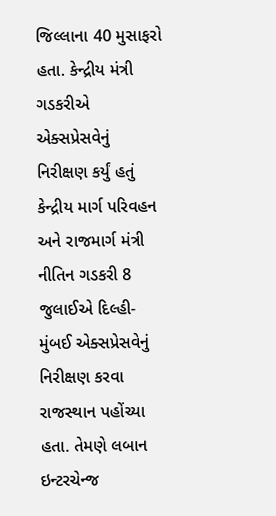જિલ્લાના 40 મુસાફરો હતા. કેન્દ્રીય મંત્રી ગડકરીએ એક્સપ્રેસવેનું નિરીક્ષણ કર્યું હતું કેન્દ્રીય માર્ગ પરિવહન અને રાજમાર્ગ મંત્રી નીતિન ગડકરી 8 જુલાઈએ દિલ્હી-મુંબઈ એક્સપ્રેસવેનું નિરીક્ષણ કરવા રાજસ્થાન પહોંચ્યા હતા. તેમણે લબાન ઇન્ટરચેન્જ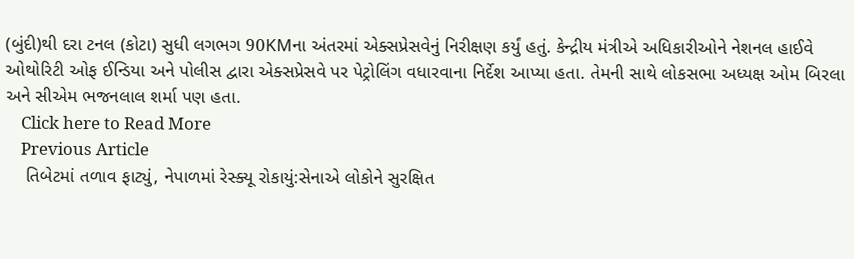(બુંદી)થી દરા ટનલ (કોટા) સુધી લગભગ 90KMના અંતરમાં એક્સપ્રેસવેનું નિરીક્ષણ કર્યું હતું. કેન્દ્રીય મંત્રીએ અધિકારીઓને નેશનલ હાઈવે ઓથોરિટી ઓફ ઈન્ડિયા અને પોલીસ દ્વારા એક્સપ્રેસવે પર પેટ્રોલિંગ વધારવાના નિર્દેશ આપ્યા હતા. તેમની સાથે લોકસભા અધ્યક્ષ ઓમ બિરલા અને સીએમ ભજનલાલ શર્મા પણ હતા.
    Click here to Read More
    Previous Article
    તિબેટમાં તળાવ ફાટ્યું, નેપાળમાં રેસ્ક્યૂ રોકાયું:સેનાએ લોકોને સુરક્ષિત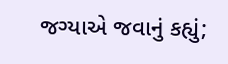જગ્યાએ જવાનું કહ્યું;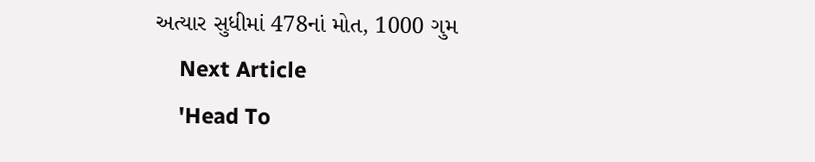અત્યાર સુધીમાં 478નાં મોત, 1000 ગુમ
    Next Article
    'Head To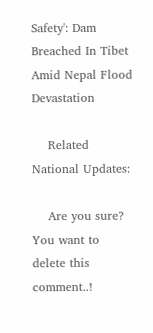Safety': Dam Breached In Tibet Amid Nepal Flood Devastation

    Related National Updates:

    Are you sure? You want to delete this comment..!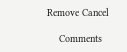Remove Cancel

    Comments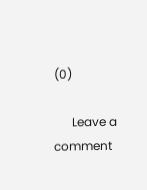(0)

      Leave a comment